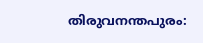തിരുവനന്തപുരം: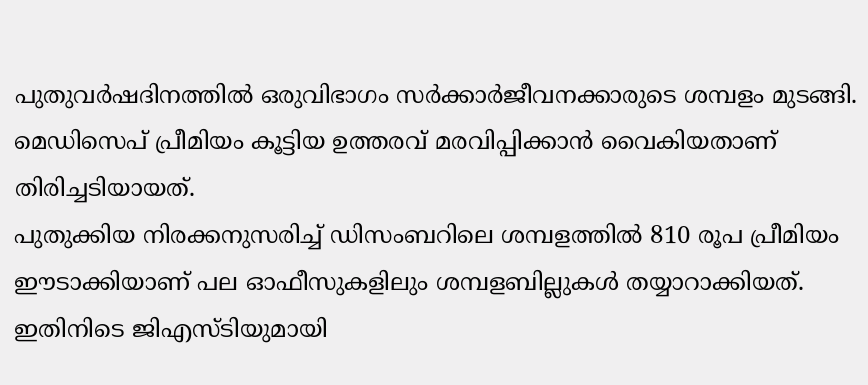പുതുവർഷദിനത്തിൽ ഒരുവിഭാഗം സർക്കാർജീവനക്കാരുടെ ശമ്പളം മുടങ്ങി.
മെഡിസെപ് പ്രീമിയം കൂട്ടിയ ഉത്തരവ് മരവിപ്പിക്കാൻ വൈകിയതാണ് തിരിച്ചടിയായത്.
പുതുക്കിയ നിരക്കനുസരിച്ച് ഡിസംബറിലെ ശമ്പളത്തിൽ 810 രൂപ പ്രീമിയം ഈടാക്കിയാണ് പല ഓഫീസുകളിലും ശമ്പളബില്ലുകൾ തയ്യാറാക്കിയത്.
ഇതിനിടെ ജിഎസ്ടിയുമായി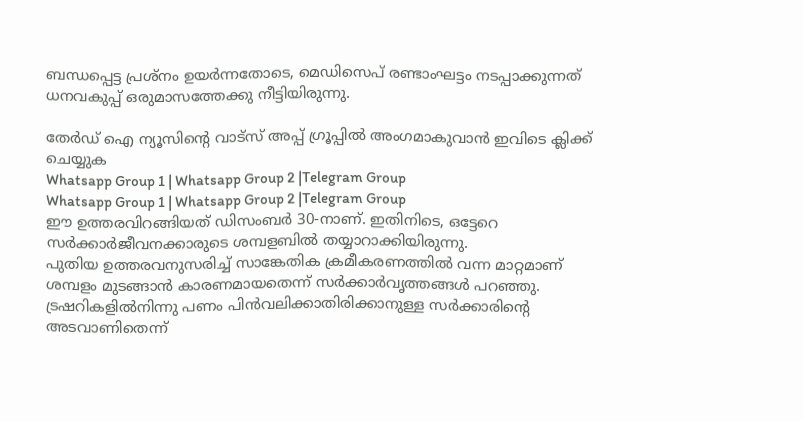ബന്ധപ്പെട്ട പ്രശ്നം ഉയർന്നതോടെ, മെഡിസെപ് രണ്ടാംഘട്ടം നടപ്പാക്കുന്നത് ധനവകുപ്പ് ഒരുമാസത്തേക്കു നീട്ടിയിരുന്നു.

തേർഡ് ഐ ന്യൂസിന്റെ വാട്സ് അപ്പ് ഗ്രൂപ്പിൽ അംഗമാകുവാൻ ഇവിടെ ക്ലിക്ക് ചെയ്യുക
Whatsapp Group 1 | Whatsapp Group 2 |Telegram Group
Whatsapp Group 1 | Whatsapp Group 2 |Telegram Group
ഈ ഉത്തരവിറങ്ങിയത് ഡിസംബർ 30-നാണ്. ഇതിനിടെ, ഒട്ടേറെ സർക്കാർജീവനക്കാരുടെ ശമ്പളബിൽ തയ്യാറാക്കിയിരുന്നു.
പുതിയ ഉത്തരവനുസരിച്ച് സാങ്കേതിക ക്രമീകരണത്തിൽ വന്ന മാറ്റമാണ് ശമ്പളം മുടങ്ങാൻ കാരണമായതെന്ന് സർക്കാർവൃത്തങ്ങൾ പറഞ്ഞു.
ട്രഷറികളിൽനിന്നു പണം പിൻവലിക്കാതിരിക്കാനുള്ള സർക്കാരിന്റെ അടവാണിതെന്ന്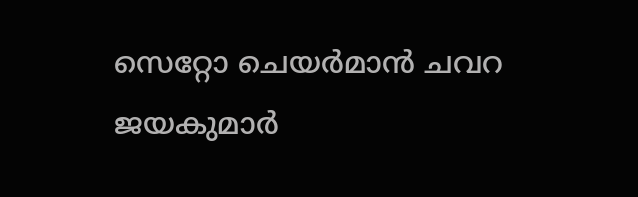സെറ്റോ ചെയർമാൻ ചവറ ജയകുമാർ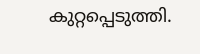കുറ്റപ്പെടുത്തി.